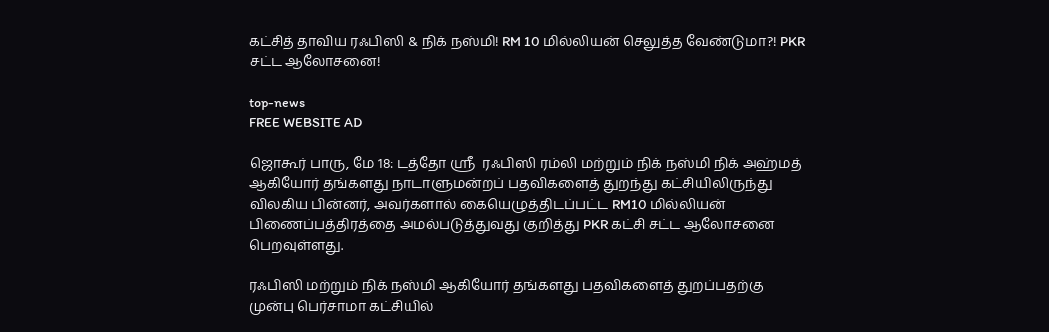கட்சித் தாவிய ரஃபிஸி & நிக் நஸ்மி! RM 10 மில்லியன் செலுத்த வேண்டுமா?! PKR சட்ட ஆலோசனை!

top-news
FREE WEBSITE AD

ஜொகூர் பாரு, மே 18: டத்தோ ஸ்ரீ  ரஃபிஸி ரம்லி மற்றும் நிக் நஸ்மி நிக் அஹ்மத் ஆகியோர் தங்களது நாடாளுமன்றப் பதவிகளைத் துறந்து கட்சியிலிருந்து விலகிய பின்னர், அவர்களால் கையெழுத்திடப்பட்ட RM10 மில்லியன் பிணைப்பத்திரத்தை அமல்படுத்துவது குறித்து PKR கட்சி சட்ட ஆலோசனை பெறவுள்ளது.

ரஃபிஸி மற்றும் நிக் நஸ்மி ஆகியோர் தங்களது பதவிகளைத் துறப்பதற்கு முன்பு பெர்சாமா கட்சியில்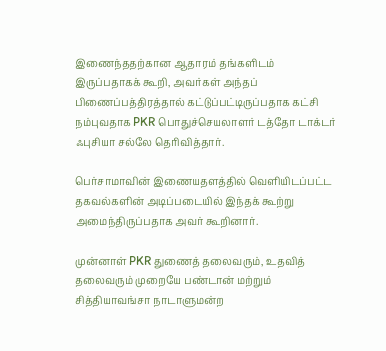இணைந்ததற்கான ஆதாரம் தங்களிடம் இருப்பதாகக் கூறி, அவர்கள் அந்தப் பிணைப்பத்திரத்தால் கட்டுப்பட்டிருப்பதாக கட்சி நம்புவதாக PKR பொதுச்செயலாளர் டத்தோ டாக்டர் ஃபுசியா சல்லே தெரிவித்தார்.

பெர்சாமாவின் இணையதளத்தில் வெளியிடப்பட்ட தகவல்களின் அடிப்படையில் இந்தக் கூற்று அமைந்திருப்பதாக அவர் கூறினார்.

முன்னாள் PKR துணைத் தலைவரும், உதவித் தலைவரும் முறையே பண்டான் மற்றும் சித்தியாவங்சா நாடாளுமன்ற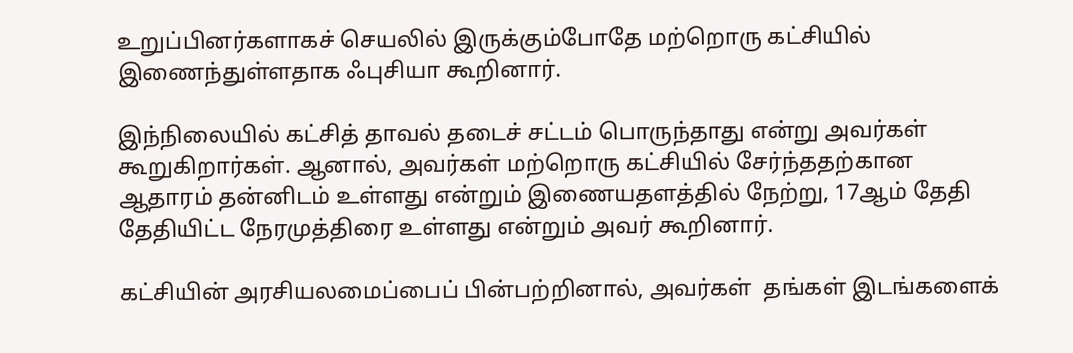உறுப்பினர்களாகச் செயலில் இருக்கும்போதே மற்றொரு கட்சியில் இணைந்துள்ளதாக ஃபுசியா கூறினார்.

இந்நிலையில் கட்சித் தாவல் தடைச் சட்டம் பொருந்தாது என்று அவர்கள் கூறுகிறார்கள். ஆனால், அவர்கள் மற்றொரு கட்சியில் சேர்ந்ததற்கான ஆதாரம் தன்னிடம் உள்ளது என்றும் இணையதளத்தில் நேற்று, 17ஆம் தேதி தேதியிட்ட நேரமுத்திரை உள்ளது என்றும் அவர் கூறினார்.

கட்சியின் அரசியலமைப்பைப் பின்பற்றினால், அவர்கள்  தங்கள் இடங்களைக்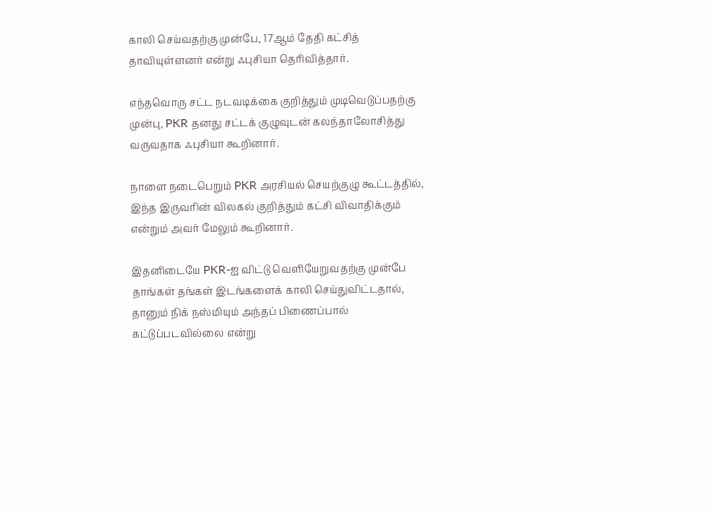காலி செய்வதற்கு முன்பே, 17ஆம் தேதி கட்சித் தாவியுள்ளனர் என்று ஃபுசியா தெரிவித்தார்.

எந்தவொரு சட்ட நடவடிக்கை குறித்தும் முடிவெடுப்பதற்கு முன்பு, PKR தனது சட்டக் குழுவுடன் கலந்தாலோசித்து வருவதாக ஃபுசியா கூறினார்.

நாளை நடைபெறும் PKR அரசியல் செயற்குழு கூட்டத்தில், இந்த இருவரின் விலகல் குறித்தும் கட்சி விவாதிக்கும் என்றும் அவர் மேலும் கூறினார்.

இதனிடையே PKR-ஐ விட்டு வெளியேறுவதற்கு முன்பே தாங்கள் தங்கள் இடங்களைக் காலி செய்துவிட்டதால், தானும் நிக் நஸ்மியும் அந்தப் பிணைப்பால் கட்டுப்படவில்லை என்று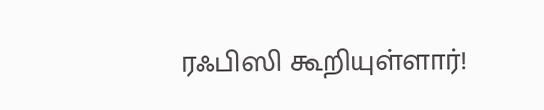ரஃபிஸி கூறியுள்ளார்!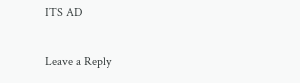ITS AD

Leave a Reply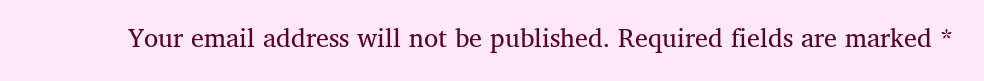Your email address will not be published. Required fields are marked *